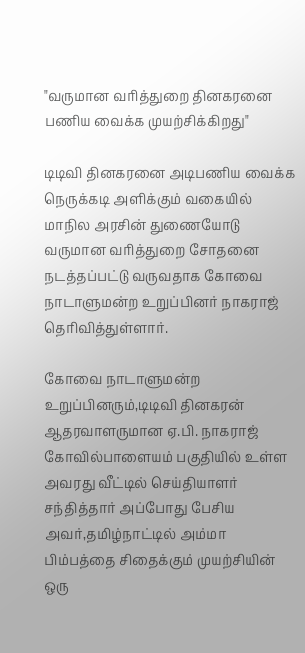"வருமான வரித்துறை தினகரனை பணிய வைக்க முயற்சிக்கிறது"

டிடிவி தினகரனை அடிபணிய வைக்க நெருக்கடி அளிக்கும் வகையில் மாநில அரசின் துணையோடு வருமான வரித்துறை சோதனை நடத்தப்பட்டு வருவதாக கோவை நாடாளுமன்ற உறுப்பினர் நாகராஜ் தெரிவித்துள்ளார்.

கோவை நாடாளுமன்ற உறுப்பினரும்,டிடிவி தினகரன் ஆதரவாளருமான ஏ.பி. நாகராஜ் கோவில்பாளையம் பகுதியில் உள்ள அவரது வீட்டில் செய்தியாளர் சந்தித்தார் அப்போது பேசிய அவர்,தமிழ்நாட்டில் அம்மா பிம்பத்தை சிதைக்கும் முயற்சியின் ஒரு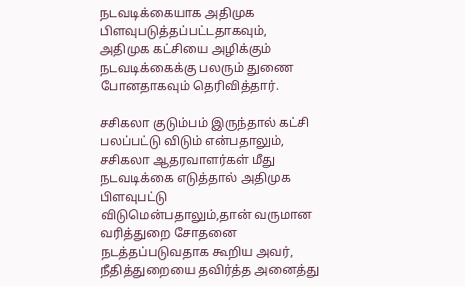நடவடிக்கையாக அதிமுக பிளவுபடுத்தப்பட்டதாகவும், அதிமுக கட்சியை அழிக்கும் நடவடிக்கைக்கு பலரும் துணை போனதாகவும் தெரிவித்தார்.

சசிகலா குடும்பம் இருந்தால் கட்சி பலப்பட்டு விடும் என்பதாலும், சசிகலா ஆதரவாளர்கள் மீது நடவடிக்கை எடுத்தால் அதிமுக பிளவுபட்டு விடுமென்பதாலும்,தான் வருமான வரித்துறை சோதனை நடத்தப்படுவதாக கூறிய அவர், நீதித்துறையை தவிர்த்த அனைத்து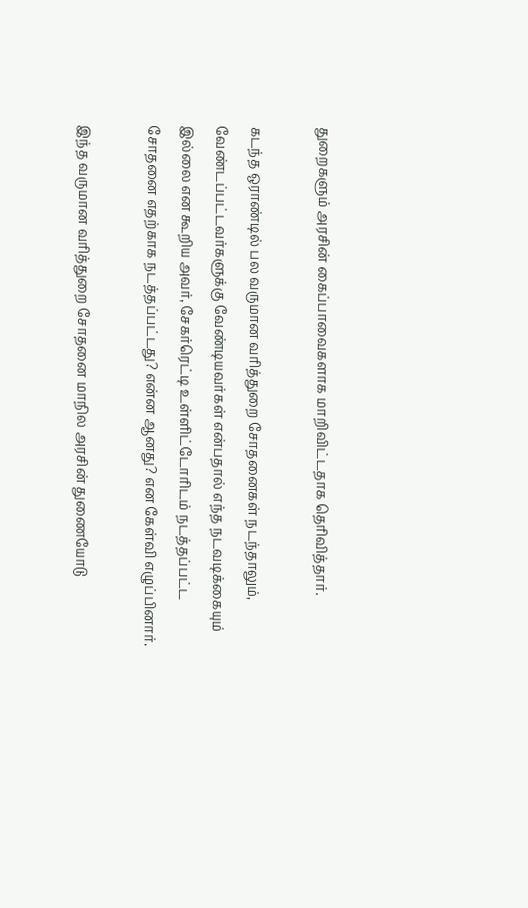துறைகளும் அரசின் கைப்பாவைகளாக மாறிவிட்டதாக தெரிவித்தார்.

கடந்த ஒராண்டில் பல வருமான வரித்துறை சோதனைகள் நடந்தாலும், வேண்டப்பட்டவர்களுக்கு வேண்டியவர்கள் என்பதால் எந்த நடவடிக்கையும் இல்லை என கூறிய அவர், சேகர்ரெட்டி உள்ளிட்டோரிடம் நடத்தப்பட்ட சோதனை எதற்காக நடத்தப்பட்டது? என்ன ஆனது? என கேள்வி எழுப்பினார்.

இந்த வருமான வரித்துறை சோதனை மாநில அரசின் துணையோடு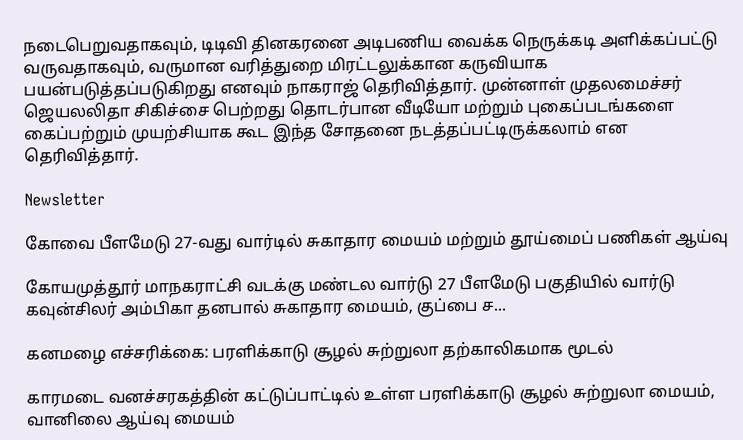நடைபெறுவதாகவும், டிடிவி தினகரனை அடிபணிய வைக்க நெருக்கடி அளிக்கப்பட்டு வருவதாகவும், வருமான வரித்துறை மிரட்டலுக்கான கருவியாக பயன்படுத்தப்படுகிறது எனவும் நாகராஜ் தெரிவித்தார். முன்னாள் முதலமைச்சர் ஜெயலலிதா சிகிச்சை பெற்றது தொடர்பான வீடியோ மற்றும் புகைப்படங்களை கைப்பற்றும் முயற்சியாக கூட இந்த சோதனை நடத்தப்பட்டிருக்கலாம் என தெரிவித்தார்.

Newsletter

கோவை பீளமேடு 27-வது வார்டில் சுகாதார மையம் மற்றும் தூய்மைப் பணிகள் ஆய்வு

கோயமுத்தூர் மாநகராட்சி வடக்கு மண்டல வார்டு 27 பீளமேடு பகுதியில் வார்டு கவுன்சிலர் அம்பிகா தனபால் சுகாதார மையம், குப்பை ச...

கனமழை எச்சரிக்கை: பரளிக்காடு சூழல் சுற்றுலா தற்காலிகமாக மூடல்

காரமடை வனச்சரகத்தின் கட்டுப்பாட்டில் உள்ள பரளிக்காடு சூழல் சுற்றுலா மையம், வானிலை ஆய்வு மையம்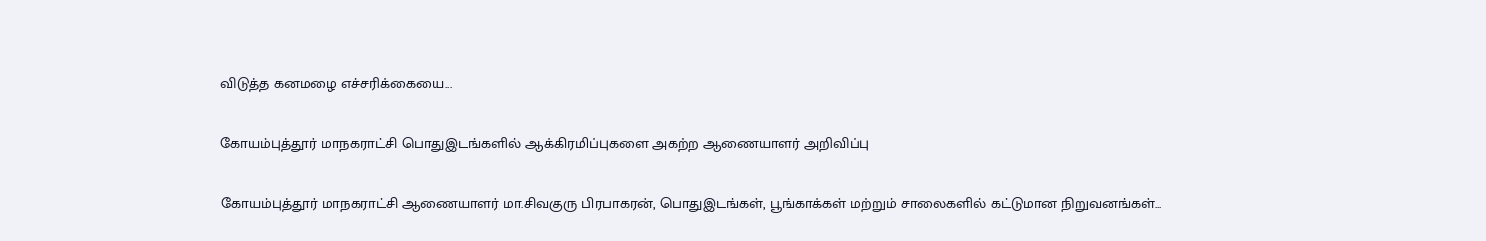விடுத்த கனமழை எச்சரிக்கையை...

கோயம்புத்தூர் மாநகராட்சி பொதுஇடங்களில் ஆக்கிரமிப்புகளை அகற்ற ஆணையாளர் அறிவிப்பு

கோயம்புத்தூர் மாநகராட்சி ஆணையாளர் மா.சிவகுரு பிரபாகரன், பொதுஇடங்கள், பூங்காக்கள் மற்றும் சாலைகளில் கட்டுமான நிறுவனங்கள்...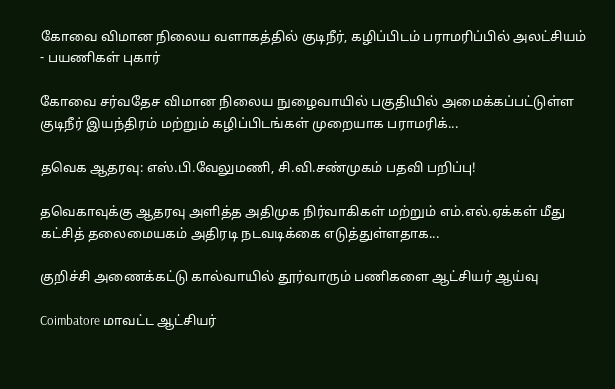கோவை விமான நிலைய வளாகத்தில் குடிநீர், கழிப்பிடம் பராமரிப்பில் அலட்சியம் - பயணிகள் புகார்

கோவை சர்வதேச விமான நிலைய நுழைவாயில் பகுதியில் அமைக்கப்பட்டுள்ள குடிநீர் இயந்திரம் மற்றும் கழிப்பிடங்கள் முறையாக பராமரிக்...

தவெக ஆதரவு: எஸ்.பி.வேலுமணி, சி.வி.சண்முகம் பதவி பறிப்பு!

தவெகாவுக்கு ஆதரவு அளித்த அதிமுக நிர்வாகிகள் மற்றும் எம்.எல்.ஏக்கள் மீது கட்சித் தலைமையகம் அதிரடி நடவடிக்கை எடுத்துள்ளதாக...

குறிச்சி அணைக்கட்டு கால்வாயில் தூர்வாரும் பணிகளை ஆட்சியர் ஆய்வு

Coimbatore மாவட்ட ஆட்சியர்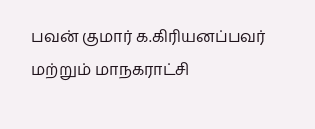பவன் குமார் க.கிரியனப்பவர் மற்றும் மாநகராட்சி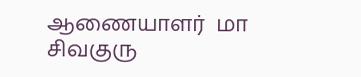ஆணையாளர்  மா சிவகுரு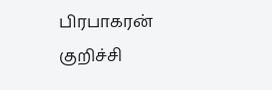பிரபாகரன் குறிச்சி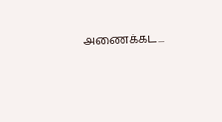அணைக்கட...